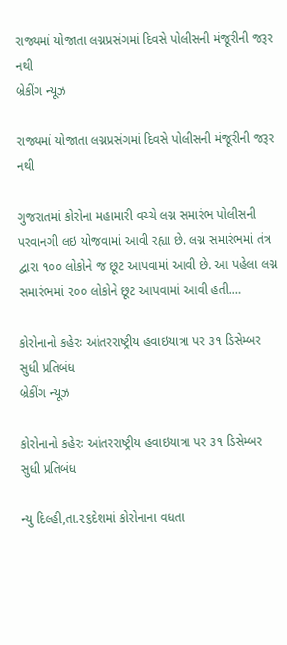રાજ્યમાં યોજાતા લગ્નપ્રસંગમાં દિવસે પોલીસની મંજૂરીની જરૂર નથી
બ્રેકીંગ ન્યૂઝ

રાજ્યમાં યોજાતા લગ્નપ્રસંગમાં દિવસે પોલીસની મંજૂરીની જરૂર નથી

ગુજરાતમાં કોરોના મહામારી વચ્ચે લગ્ન સમારંભ પોલીસની પરવાનગી લઇ યોજવામાં આવી રહ્યા છે. લગ્ન સમારંભમાં તંત્ર દ્વારા ૧૦૦ લોકોને જ છૂટ આપવામાં આવી છે. આ પહેલા લગ્ન સમારંભમાં ૨૦૦ લોકોને છૂટ આપવામાં આવી હતી.…

કોરોનાનો કહેરઃ આંતરરાષ્ટ્રીય હવાઇયાત્રા પર ૩૧ ડિસેમ્બર સુધી પ્રતિબંધ
બ્રેકીંગ ન્યૂઝ

કોરોનાનો કહેરઃ આંતરરાષ્ટ્રીય હવાઇયાત્રા પર ૩૧ ડિસેમ્બર સુધી પ્રતિબંધ

ન્યુ દિલ્હી,તા.૨૬દેશમાં કોરોનાના વધતા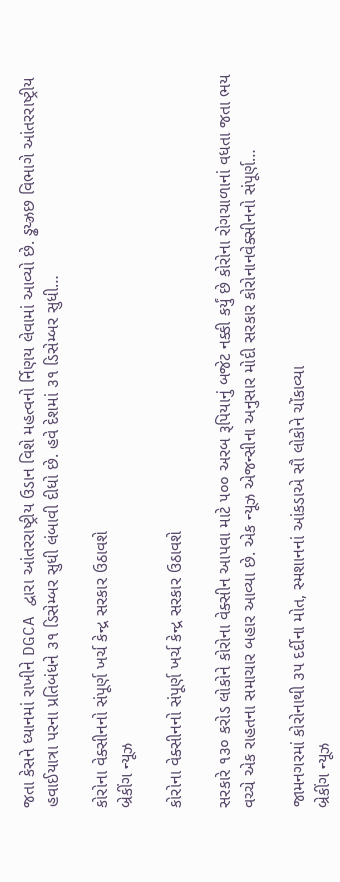જતા કેસને ધ્યાનમાં રાખીને DGCA દ્વારા આંતરરાષ્ટ્રીય ઉડાન વિશે મહત્વનો ર્નિણય લેવામાં આવ્યો છે. ડ્ઢય્ઝ્રછ વિભાગે આંતરરાષ્ટ્રીય હવાઈયાત્રા પરના પ્રતિબંધને ૩૧ ડિસેમ્બર સુધી લંબાવી દીધો છે. હવે દેશમાં ૩૧ ડિસેમ્બર સુધી…

કોરોના વેક્સીનનો સંપૂર્ણ ખર્ચ કેન્દ્ર સરકાર ઉઠાવશે
બ્રેકીંગ ન્યૂઝ

કોરોના વેક્સીનનો સંપૂર્ણ ખર્ચ કેન્દ્ર સરકાર ઉઠાવશે

સરકારે ૧૩૦ કરોડ લોકોને કોરોના વેક્સીન આપવા માટે ૫૦૦ અરબ રૂપિયાનું બજેટ નક્કી કર્યું છે કોરોના રોગચાળાનાં વધતા જતા ભય વચ્ચે એક રાહતના સમાચાર બહાર આવ્યા છે. એક ન્યૂઝ એજન્સીના અનુસાર મોદી સરકાર કોરોનાનવેક્સીનનો સંપૂર્ણ…

જામનગરમાં કોરોનાથી ૩૫ દર્દીના મોત, સ્મશાનનાં આંકડાએ સૌ લોકોને ચોંકાવ્યા
બ્રેકીંગ ન્યૂઝ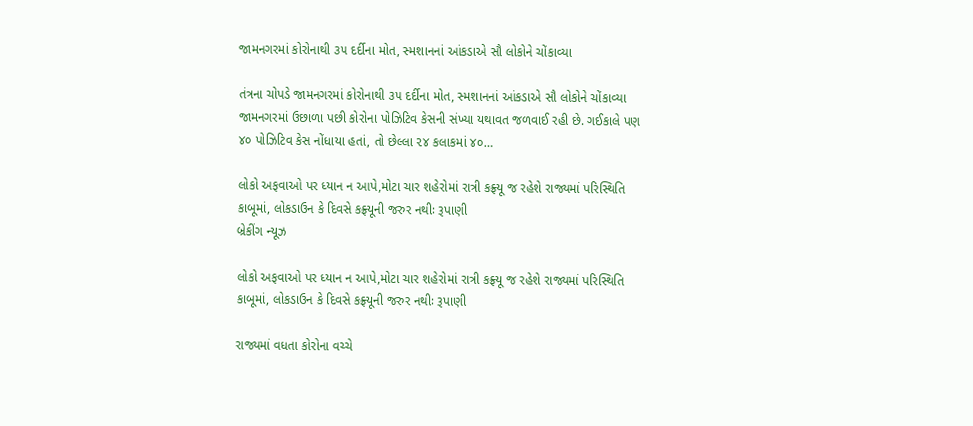જામનગરમાં કોરોનાથી ૩૫ દર્દીના મોત, સ્મશાનનાં આંકડાએ સૌ લોકોને ચોંકાવ્યા

તંત્રના ચોપડે જામનગરમાં કોરોનાથી ૩૫ દર્દીના મોત, સ્મશાનનાં આંકડાએ સૌ લોકોને ચોંકાવ્યા જામનગરમાં ઉછાળા પછી કોરોના પોઝિટિવ કેસની સંખ્યા યથાવત જળવાઈ રહી છે. ગઈકાલે પણ ૪૦ પોઝિટિવ કેસ નોંધાયા હતાં, તો છેલ્લા ૨૪ કલાકમાં ૪૦…

લોકો અફવાઓ પર ધ્યાન ન આપે,મોટા ચાર શહેરોમાં રાત્રી કફ્ર્યૂ જ રહેશે રાજ્યમાં પરિસ્થિતિ કાબૂમાં, લોકડાઉન કે દિવસે કફ્ર્યૂની જરુર નથીઃ રૂપાણી
બ્રેકીંગ ન્યૂઝ

લોકો અફવાઓ પર ધ્યાન ન આપે,મોટા ચાર શહેરોમાં રાત્રી કફ્ર્યૂ જ રહેશે રાજ્યમાં પરિસ્થિતિ કાબૂમાં, લોકડાઉન કે દિવસે કફ્ર્યૂની જરુર નથીઃ રૂપાણી

રાજ્યમાં વધતા કોરોના વચ્ચે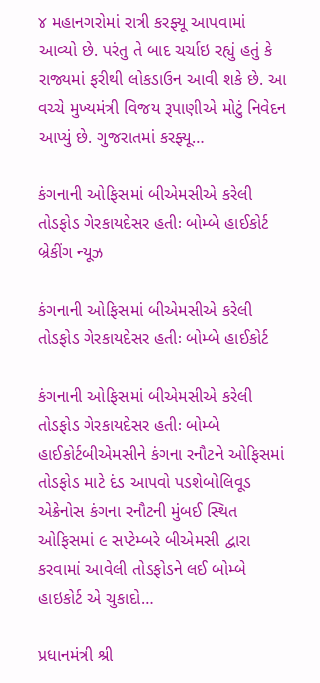૪ મહાનગરોમાં રાત્રી કરફ્યૂ આપવામાં આવ્યો છે. પરંતુ તે બાદ ચર્ચાઇ રહ્યું હતું કે રાજ્યમાં ફરીથી લોકડાઉન આવી શકે છે. આ વચ્ચે મુખ્યમંત્રી વિજય રૂપાણીએ મોટું નિવેદન આપ્યું છે. ગુજરાતમાં કરફ્યૂ…

કંગનાની ઓફિસમાં બીએમસીએ કરેલી તોડફોડ ગેરકાયદેસર હતીઃ બોમ્બે હાઈકોર્ટ
બ્રેકીંગ ન્યૂઝ

કંગનાની ઓફિસમાં બીએમસીએ કરેલી તોડફોડ ગેરકાયદેસર હતીઃ બોમ્બે હાઈકોર્ટ

કંગનાની ઓફિસમાં બીએમસીએ કરેલી તોડફોડ ગેરકાયદેસર હતીઃ બોમ્બે હાઈકોર્ટબીએમસીને કંગના રનૌટને ઓફિસમાં તોડફોડ માટે દંડ આપવો પડશેબોલિવૂડ એક્રેનોસ કંગના રનૌટની મુંબઈ સ્થિત ઓફિસમાં ૯ સપ્ટેમ્બરે બીએમસી દ્વારા કરવામાં આવેલી તોડફોડને લઈ બોમ્બે હાઇકોર્ટ એ ચુકાદો…

પ્રધાનમંત્રી શ્રી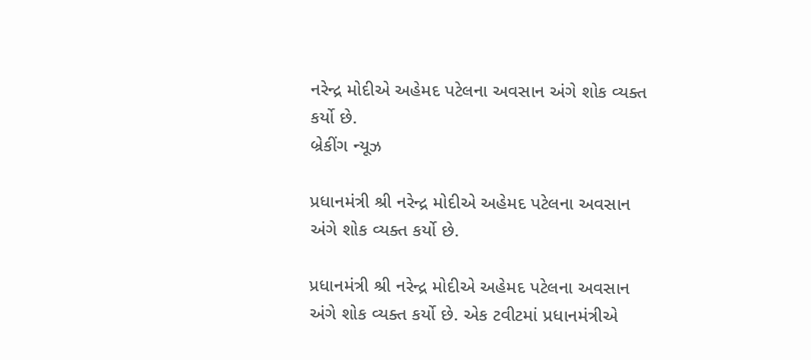નરેન્દ્ર મોદીએ અહેમદ પટેલના અવસાન અંગે શોક વ્યક્ત કર્યો છે.
બ્રેકીંગ ન્યૂઝ

પ્રધાનમંત્રી શ્રી નરેન્દ્ર મોદીએ અહેમદ પટેલના અવસાન અંગે શોક વ્યક્ત કર્યો છે.

પ્રધાનમંત્રી શ્રી નરેન્દ્ર મોદીએ અહેમદ પટેલના અવસાન અંગે શોક વ્યક્ત કર્યો છે. એક ટવીટમાં પ્રધાનમંત્રીએ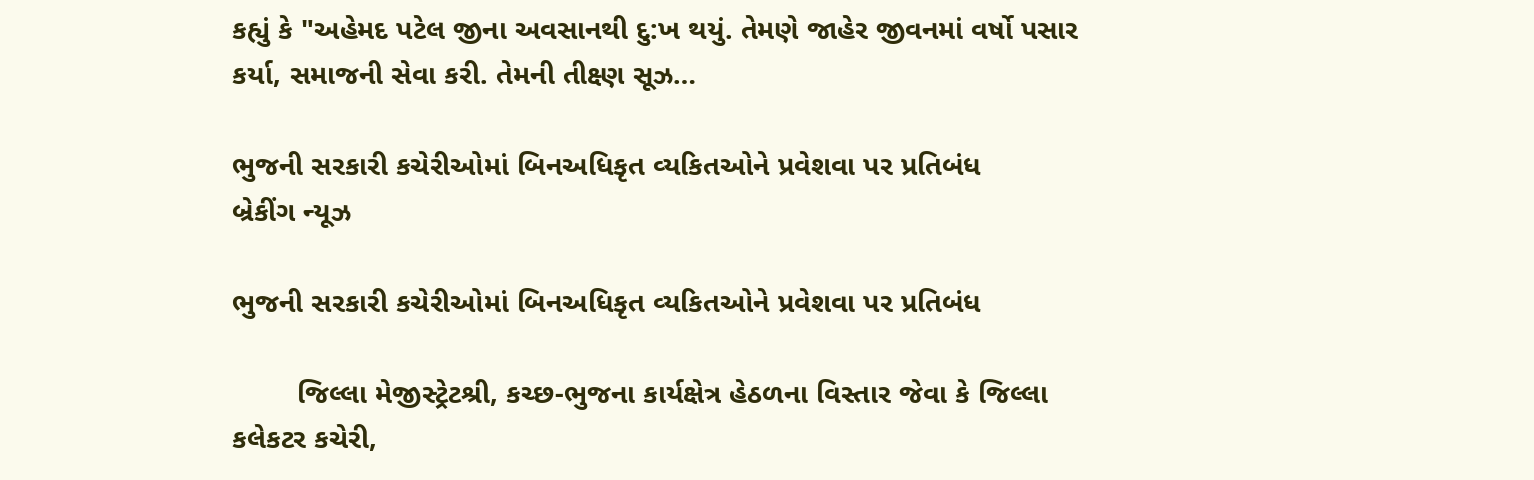કહ્યું કે "અહેમદ પટેલ જીના અવસાનથી દુ:ખ થયું. તેમણે જાહેર જીવનમાં વર્ષો પસાર કર્યા, સમાજની સેવા કરી. તેમની તીક્ષ્ણ સૂઝ…

ભુજની સરકારી કચેરીઓમાં બિનઅધિકૃત વ્‍યકિતઓને પ્રવેશવા પર પ્રતિબંધ
બ્રેકીંગ ન્યૂઝ

ભુજની સરકારી કચેરીઓમાં બિનઅધિકૃત વ્‍યકિતઓને પ્રવેશવા પર પ્રતિબંધ

        જિલ્‍લા મેજીસ્‍ટ્રેટશ્રી, કચ્‍છ-ભુજના કાર્યક્ષેત્ર હેઠળના વિસ્‍તાર જેવા કે જિલ્‍લા કલેકટર કચેરી,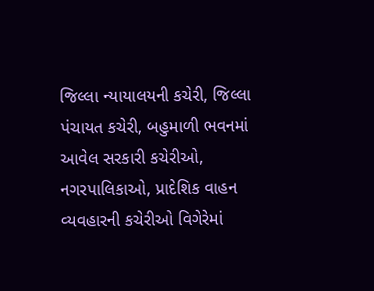જિલ્‍લા ન્‍યાયાલયની કચેરી, જિલ્‍લા પંચાયત કચેરી, બહુમાળી ભવનમાં આવેલ સરકારી કચેરીઓ, નગરપાલિકાઓ, પ્રાદેશિક વાહન વ્‍યવહારની કચેરીઓ વિગેરેમાં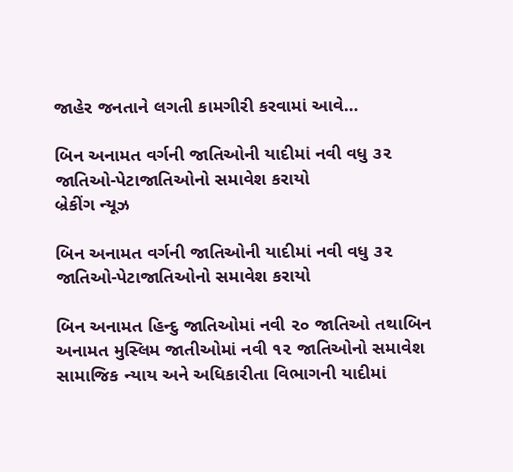જાહેર જનતાને લગતી કામગીરી કરવામાં આવે…

બિન અનામત વર્ગની જાતિઓની યાદીમાં નવી વધુ ૩૨ જાતિઓ-પેટાજાતિઓનો સમાવેશ કરાયો
બ્રેકીંગ ન્યૂઝ

બિન અનામત વર્ગની જાતિઓની યાદીમાં નવી વધુ ૩૨ જાતિઓ-પેટાજાતિઓનો સમાવેશ કરાયો

બિન અનામત હિન્દુ જાતિઓમાં નવી ૨૦ જાતિઓ તથાબિન અનામત મુસ્લિમ જાતીઓમાં નવી ૧૨ જાતિઓનો સમાવેશ સામાજિક ન્યાય અને અધિકારીતા વિભાગની યાદીમાં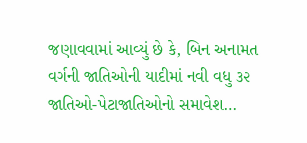જણાવવામાં આવ્યું છે કે, બિન અનામત વર્ગની જાતિઓની યાદીમાં નવી વધુ ૩૨ જાતિઓ-પેટાજાતિઓનો સમાવેશ…